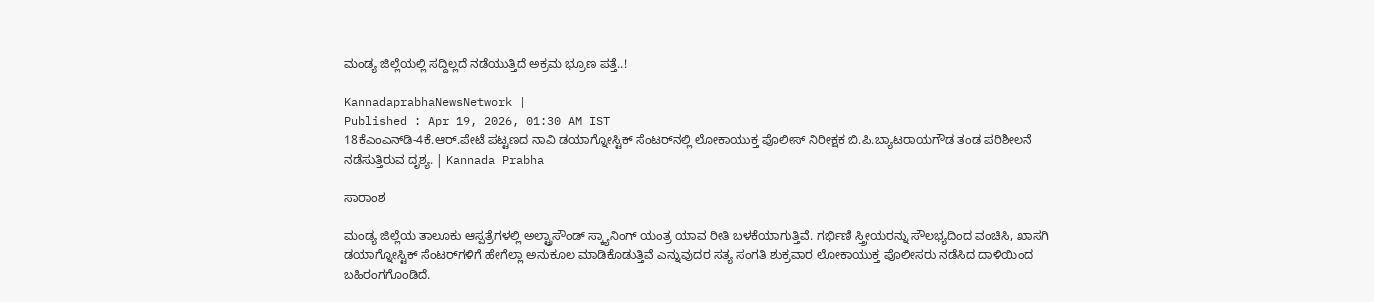ಮಂಡ್ಯ ಜಿಲ್ಲೆಯಲ್ಲಿ ಸದ್ದಿಲ್ಲದೆ ನಡೆಯುತ್ತಿದೆ ಅಕ್ರಮ ಭ್ರೂಣ ಪತ್ತೆ..!

KannadaprabhaNewsNetwork |
Published : Apr 19, 2026, 01:30 AM IST
18ಕೆಎಂಎನ್‌ಡಿ-4ಕೆ.ಆರ್‌.ಪೇಟೆ ಪಟ್ಟಣದ ನಾವಿ ಡಯಾಗ್ನೋಸ್ಟಿಕ್‌ ಸೆಂಟರ್‌ನಲ್ಲಿ ಲೋಕಾಯುಕ್ತ ಪೊಲೀಸ್‌ ನಿರೀಕ್ಷಕ ಬಿ.ಪಿ.ಬ್ಯಾಟರಾಯಗೌಡ ತಂಡ ಪರಿಶೀಲನೆ ನಡೆಸುತ್ತಿರುವ ದೃಶ್ಯ. | Kannada Prabha

ಸಾರಾಂಶ

ಮಂಡ್ಯ ಜಿಲ್ಲೆಯ ತಾಲೂಕು ಆಸ್ಪತ್ರೆಗಳಲ್ಲಿ ಅಲ್ಟ್ರಾಸೌಂಡ್ ಸ್ಕ್ಯಾನಿಂಗ್ ಯಂತ್ರ ಯಾವ ರೀತಿ ಬಳಕೆಯಾಗುತ್ತಿವೆ. ಗರ್ಭಿಣಿ ಸ್ತ್ರೀಯರನ್ನು ಸೌಲಭ್ಯದಿಂದ ವಂಚಿಸಿ, ಖಾಸಗಿ ಡಯಾಗ್ನೋಸ್ಟಿಕ್ ಸೆಂಟರ್‌ಗಳಿಗೆ ಹೇಗೆಲ್ಲಾ ಅನುಕೂಲ ಮಾಡಿಕೊಡುತ್ತಿವೆ ಎನ್ನುವುದರ ಸತ್ಯ ಸಂಗತಿ ಶುಕ್ರವಾರ ಲೋಕಾಯುಕ್ತ ಪೊಲೀಸರು ನಡೆಸಿದ ದಾಳಿಯಿಂದ ಬಹಿರಂಗಗೊಂಡಿದೆ.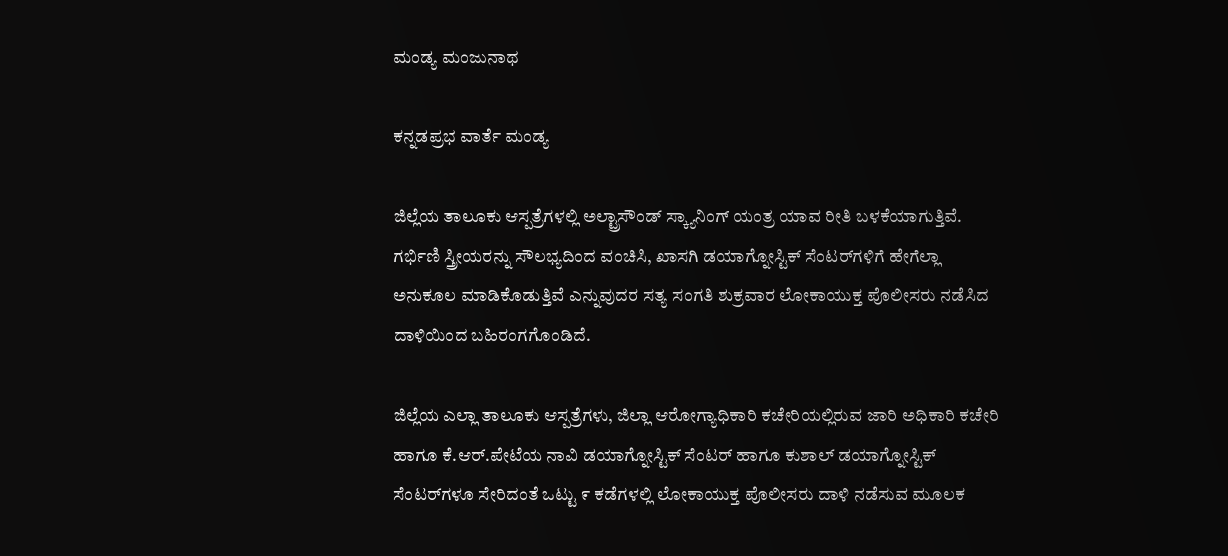ಮಂಡ್ಯ ಮಂಜುನಾಥ

ಕನ್ನಡಪ್ರಭ ವಾರ್ತೆ ಮಂಡ್ಯ

ಜಿಲ್ಲೆಯ ತಾಲೂಕು ಆಸ್ಪತ್ರೆಗಳಲ್ಲಿ ಅಲ್ಟ್ರಾಸೌಂಡ್ ಸ್ಕ್ಯಾನಿಂಗ್ ಯಂತ್ರ ಯಾವ ರೀತಿ ಬಳಕೆಯಾಗುತ್ತಿವೆ. ಗರ್ಭಿಣಿ ಸ್ತ್ರೀಯರನ್ನು ಸೌಲಭ್ಯದಿಂದ ವಂಚಿಸಿ, ಖಾಸಗಿ ಡಯಾಗ್ನೋಸ್ಟಿಕ್ ಸೆಂಟರ್‌ಗಳಿಗೆ ಹೇಗೆಲ್ಲಾ ಅನುಕೂಲ ಮಾಡಿಕೊಡುತ್ತಿವೆ ಎನ್ನುವುದರ ಸತ್ಯ ಸಂಗತಿ ಶುಕ್ರವಾರ ಲೋಕಾಯುಕ್ತ ಪೊಲೀಸರು ನಡೆಸಿದ ದಾಳಿಯಿಂದ ಬಹಿರಂಗಗೊಂಡಿದೆ.

ಜಿಲ್ಲೆಯ ಎಲ್ಲಾ ತಾಲೂಕು ಆಸ್ಪತ್ರೆಗಳು, ಜಿಲ್ಲಾ ಆರೋಗ್ಯಾಧಿಕಾರಿ ಕಚೇರಿಯಲ್ಲಿರುವ ಜಾರಿ ಅಧಿಕಾರಿ ಕಚೇರಿ ಹಾಗೂ ಕೆ.ಆರ್.ಪೇಟೆಯ ನಾವಿ ಡಯಾಗ್ನೋಸ್ಟಿಕ್ ಸೆಂಟರ್ ಹಾಗೂ ಕುಶಾಲ್ ಡಯಾಗ್ನೋಸ್ಟಿಕ್ ಸೆಂಟರ್‌ಗಳೂ ಸೇರಿದಂತೆ ಒಟ್ಟು ೯ ಕಡೆಗಳಲ್ಲಿ ಲೋಕಾಯುಕ್ತ ಪೊಲೀಸರು ದಾಳಿ ನಡೆಸುವ ಮೂಲಕ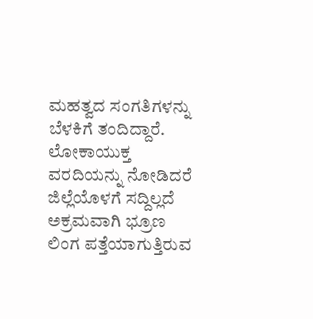ಮಹತ್ವದ ಸಂಗತಿಗಳನ್ನು ಬೆಳಕಿಗೆ ತಂದಿದ್ದಾರೆ. ಲೋಕಾಯುಕ್ತ ವರದಿಯನ್ನು ನೋಡಿದರೆ ಜಿಲ್ಲೆಯೊಳಗೆ ಸದ್ದಿಲ್ಲದೆ ಅಕ್ರಮವಾಗಿ ಭ್ರೂಣ ಲಿಂಗ ಪತ್ತೆಯಾಗುತ್ತಿರುವ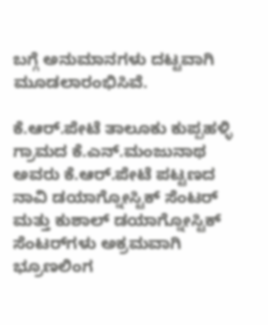ಬಗ್ಗೆ ಅನುಮಾನಗಳು ದಟ್ಟವಾಗಿ ಮೂಡಲಾರಂಭಿಸಿವೆ.

ಕೆ.ಆರ್.ಪೇಟೆ ತಾಲೂಕು ಕುಪ್ಪಹಳ್ಳಿ ಗ್ರಾಮದ ಕೆ.ಎನ್.ಮಂಜುನಾಥ ಅವರು ಕೆ.ಆರ್.ಪೇಟೆ ಪಟ್ಟಣದ ನಾವಿ ಡಯಾಗ್ನೋಸ್ಟಿಕ್ ಸೆಂಟರ್ ಮತ್ತು ಕುಶಾಲ್ ಡಯಾಗ್ನೋಸ್ಟಿಕ್ ಸೆಂಟರ್‌ಗಳು ಅಕ್ರಮವಾಗಿ ಭ್ರೂಣಲಿಂಗ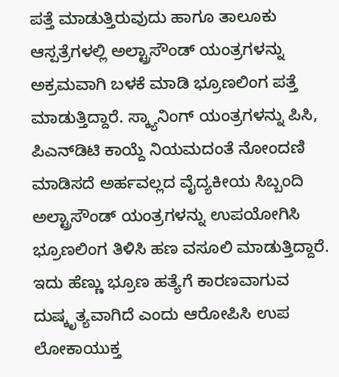ಪತ್ತೆ ಮಾಡುತ್ತಿರುವುದು ಹಾಗೂ ತಾಲೂಕು ಆಸ್ಪತ್ರೆಗಳಲ್ಲಿ ಅಲ್ಟ್ರಾಸೌಂಡ್ ಯಂತ್ರಗಳನ್ನು ಅಕ್ರಮವಾಗಿ ಬಳಕೆ ಮಾಡಿ ಭ್ರೂಣಲಿಂಗ ಪತ್ತೆ ಮಾಡುತ್ತಿದ್ದಾರೆ. ಸ್ಕ್ಯಾನಿಂಗ್ ಯಂತ್ರಗಳನ್ನು ಪಿಸಿ, ಪಿಎನ್‌ಡಿಟಿ ಕಾಯ್ದೆ ನಿಯಮದಂತೆ ನೋಂದಣಿ ಮಾಡಿಸದೆ ಅರ್ಹವಲ್ಲದ ವೈದ್ಯಕೀಯ ಸಿಬ್ಬಂದಿ ಅಲ್ಟ್ರಾಸೌಂಡ್ ಯಂತ್ರಗಳನ್ನು ಉಪಯೋಗಿಸಿ ಭ್ರೂಣಲಿಂಗ ತಿಳಿಸಿ ಹಣ ವಸೂಲಿ ಮಾಡುತ್ತಿದ್ದಾರೆ. ಇದು ಹೆಣ್ಣು ಭ್ರೂಣ ಹತ್ಯೆಗೆ ಕಾರಣವಾಗುವ ದುಷ್ಕೃತ್ಯವಾಗಿದೆ ಎಂದು ಆರೋಪಿಸಿ ಉಪ ಲೋಕಾಯುಕ್ತ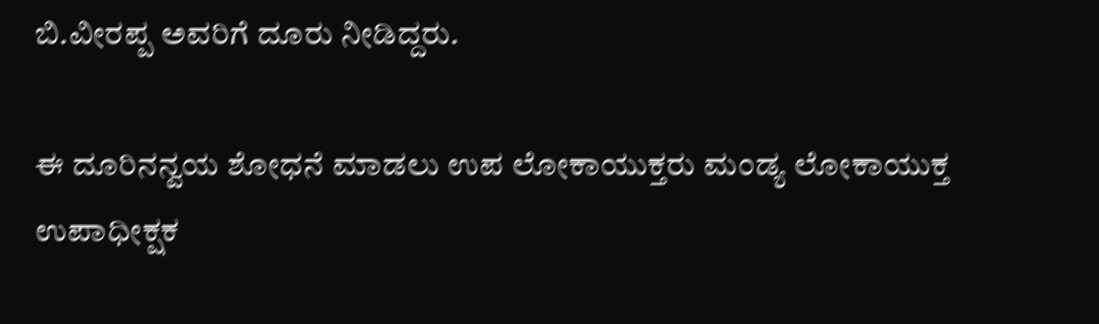ಬಿ.ವೀರಪ್ಪ ಅವರಿಗೆ ದೂರು ನೀಡಿದ್ದರು.

ಈ ದೂರಿನನ್ವಯ ಶೋಧನೆ ಮಾಡಲು ಉಪ ಲೋಕಾಯುಕ್ತರು ಮಂಡ್ಯ ಲೋಕಾಯುಕ್ತ ಉಪಾಧೀಕ್ಷಕ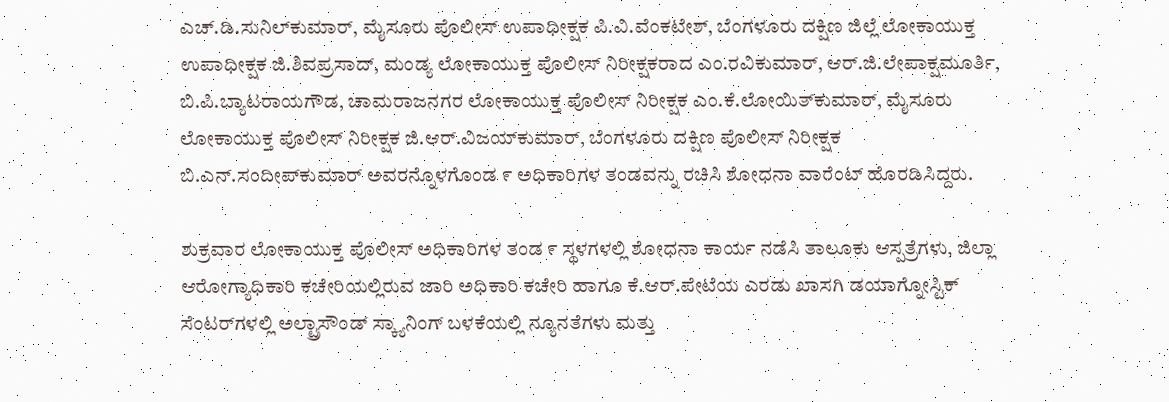ಎಚ್.ಡಿ.ಸುನಿಲ್‌ಕುಮಾರ್, ಮೈಸೂರು ಪೊಲೀಸ್ ಉಪಾಧೀಕ್ಷಕ ಪಿ.ವಿ.ವೆಂಕಟೇಶ್, ಬೆಂಗಳೂರು ದಕ್ಷಿಣ ಜಿಲ್ಲೆ ಲೋಕಾಯುಕ್ತ ಉಪಾಧೀಕ್ಷಕ ಜಿ.ಶಿವಪ್ರಸಾದ್, ಮಂಡ್ಯ ಲೋಕಾಯುಕ್ತ ಪೊಲೀಸ್ ನಿರೀಕ್ಷಕರಾದ ಎಂ.ರವಿಕುಮಾರ್, ಆರ್.ಜಿ.ಲೇಪಾಕ್ಷಮೂರ್ತಿ, ಬಿ.ಪಿ.ಬ್ಯಾಟರಾಯಗೌಡ, ಚಾಮರಾಜನಗರ ಲೋಕಾಯುಕ್ತ ಪೊಲೀಸ್ ನಿರೀಕ್ಷಕ ಎಂ.ಕೆ.ಲೋಯಿತ್‌ಕುಮಾರ್, ಮೈಸೂರು ಲೋಕಾಯುಕ್ತ ಪೊಲೀಸ್ ನಿರೀಕ್ಷಕ ಜಿ.ಆರ್.ವಿಜಯ್‌ಕುಮಾರ್, ಬೆಂಗಳೂರು ದಕ್ಷಿಣ ಪೊಲೀಸ್ ನಿರೀಕ್ಷಕ ಬಿ.ಎನ್.ಸಂದೀಪ್‌ಕುಮಾರ್ ಅವರನ್ನೊಳಗೊಂಡ ೯ ಅಧಿಕಾರಿಗಳ ತಂಡವನ್ನು ರಚಿಸಿ ಶೋಧನಾ ವಾರೆಂಟ್ ಹೊರಡಿಸಿದ್ದರು.

ಶುಕ್ರವಾರ ಲೋಕಾಯುಕ್ತ ಪೊಲೀಸ್ ಅಧಿಕಾರಿಗಳ ತಂಡ ೯ ಸ್ಥಳಗಳಲ್ಲಿ ಶೋಧನಾ ಕಾರ್ಯ ನಡೆಸಿ ತಾಲೂಕು ಆಸ್ಪತ್ರೆಗಳು, ಜಿಲ್ಲಾ ಆರೋಗ್ಯಾಧಿಕಾರಿ ಕಚೇರಿಯಲ್ಲಿರುವ ಜಾರಿ ಅಧಿಕಾರಿ ಕಚೇರಿ ಹಾಗೂ ಕೆ.ಆರ್.ಪೇಟೆಯ ಎರಡು ಖಾಸಗಿ ಡಯಾಗ್ನೋಸ್ಟಿಕ್ ಸೆಂಟರ್‌ಗಳಲ್ಲಿ ಅಲ್ಟ್ರಾಸೌಂಡ್ ಸ್ಕ್ಯಾನಿಂಗ್ ಬಳಕೆಯಲ್ಲಿ ನ್ಯೂನತೆಗಳು ಮತ್ತು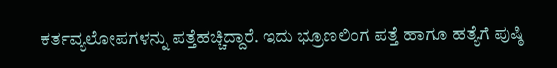ಕರ್ತವ್ಯಲೋಪಗಳನ್ನು ಪತ್ತೆಹಚ್ಚಿದ್ದಾರೆ. ಇದು ಭ್ರೂಣಲಿಂಗ ಪತ್ತೆ ಹಾಗೂ ಹತ್ಯೆಗೆ ಪುಷ್ಠಿ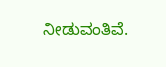ನೀಡುವಂತಿವೆ.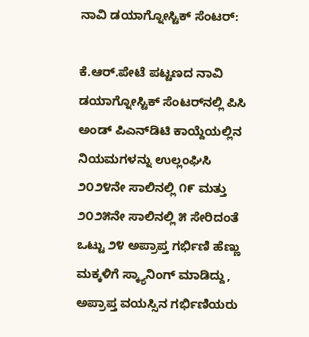ನಾವಿ ಡಯಾಗ್ನೋಸ್ಟಿಕ್ ಸೆಂಟರ್:

ಕೆ.ಆರ್.ಪೇಟೆ ಪಟ್ಟಣದ ನಾವಿ ಡಯಾಗ್ನೋಸ್ಟಿಕ್ ಸೆಂಟರ್‌ನಲ್ಲಿ ಪಿಸಿ ಅಂಡ್ ಪಿಎನ್‌ಡಿಟಿ ಕಾಯ್ದೆಯಲ್ಲಿನ ನಿಯಮಗಳನ್ನು ಉಲ್ಲಂಘಿಸಿ ೨೦೨೪ನೇ ಸಾಲಿನಲ್ಲಿ ೧೯ ಮತ್ತು ೨೦೨೫ನೇ ಸಾಲಿನಲ್ಲಿ ೫ ಸೇರಿದಂತೆ ಒಟ್ಟು ೨೪ ಅಪ್ರಾಪ್ತ ಗರ್ಭಿಣಿ ಹೆಣ್ಣು ಮಕ್ಕಳಿಗೆ ಸ್ಕ್ಯಾನಿಂಗ್ ಮಾಡಿದ್ದು, ಅಪ್ರಾಪ್ತ ವಯಸ್ಸಿನ ಗರ್ಭಿಣಿಯರು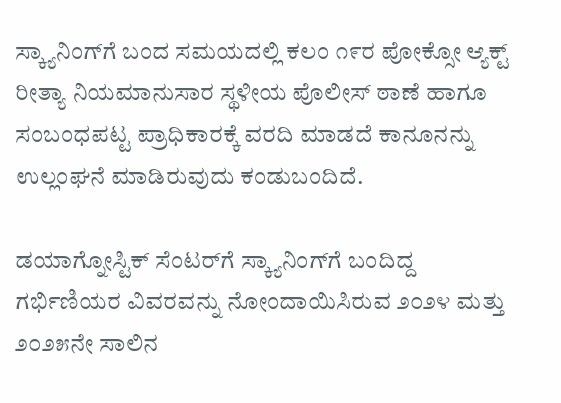ಸ್ಕ್ಯಾನಿಂಗ್‌ಗೆ ಬಂದ ಸಮಯದಲ್ಲಿ ಕಲಂ ೧೯ರ ಪೋಕ್ಸೋ ಆ್ಯಕ್ಟ್ ರೀತ್ಯಾ ನಿಯಮಾನುಸಾರ ಸ್ಥಳೀಯ ಪೊಲೀಸ್ ಠಾಣೆ ಹಾಗೂ ಸಂಬಂಧಪಟ್ಟ ಪ್ರಾಧಿಕಾರಕ್ಕೆ ವರದಿ ಮಾಡದೆ ಕಾನೂನನ್ನು ಉಲ್ಲಂಘನೆ ಮಾಡಿರುವುದು ಕಂಡುಬಂದಿದೆ.

ಡಯಾಗ್ನೋಸ್ಟಿಕ್ ಸೆಂಟರ್‌ಗೆ ಸ್ಕ್ಯಾನಿಂಗ್‌ಗೆ ಬಂದಿದ್ದ ಗರ್ಭಿಣಿಯರ ವಿವರವನ್ನು ನೋಂದಾಯಿಸಿರುವ ೨೦೨೪ ಮತ್ತು ೨೦೨೫ನೇ ಸಾಲಿನ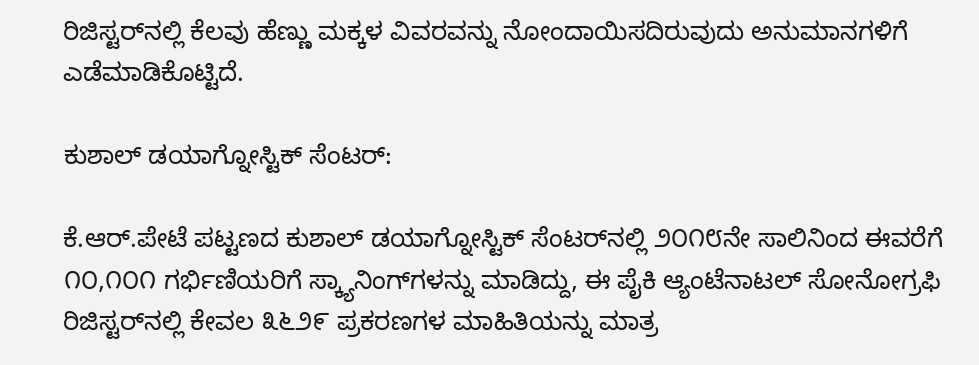ರಿಜಿಸ್ಟರ್‌ನಲ್ಲಿ ಕೆಲವು ಹೆಣ್ಣು ಮಕ್ಕಳ ವಿವರವನ್ನು ನೋಂದಾಯಿಸದಿರುವುದು ಅನುಮಾನಗಳಿಗೆ ಎಡೆಮಾಡಿಕೊಟ್ಟಿದೆ.

ಕುಶಾಲ್ ಡಯಾಗ್ನೋಸ್ಟಿಕ್ ಸೆಂಟರ್:

ಕೆ.ಆರ್.ಪೇಟೆ ಪಟ್ಟಣದ ಕುಶಾಲ್ ಡಯಾಗ್ನೋಸ್ಟಿಕ್ ಸೆಂಟರ್‌ನಲ್ಲಿ ೨೦೧೮ನೇ ಸಾಲಿನಿಂದ ಈವರೆಗೆ ೧೦,೧೦೧ ಗರ್ಭಿಣಿಯರಿಗೆ ಸ್ಕ್ಯಾನಿಂಗ್‌ಗಳನ್ನು ಮಾಡಿದ್ದು, ಈ ಪೈಕಿ ಆ್ಯಂಟೆನಾಟಲ್ ಸೋನೋಗ್ರಫಿ ರಿಜಿಸ್ಟರ್‌ನಲ್ಲಿ ಕೇವಲ ೩೬೨೯ ಪ್ರಕರಣಗಳ ಮಾಹಿತಿಯನ್ನು ಮಾತ್ರ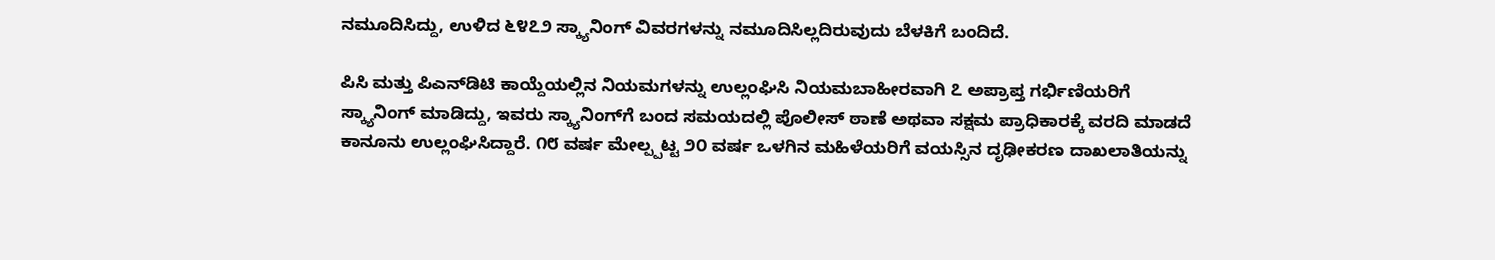ನಮೂದಿಸಿದ್ದು, ಉಳಿದ ೬೪೭೨ ಸ್ಕ್ಯಾನಿಂಗ್ ವಿವರಗಳನ್ನು ನಮೂದಿಸಿಲ್ಲದಿರುವುದು ಬೆಳಕಿಗೆ ಬಂದಿದೆ.

ಪಿಸಿ ಮತ್ತು ಪಿಎನ್‌ಡಿಟಿ ಕಾಯ್ದೆಯಲ್ಲಿನ ನಿಯಮಗಳನ್ನು ಉಲ್ಲಂಘಿಸಿ ನಿಯಮಬಾಹೀರವಾಗಿ ೭ ಅಪ್ರಾಪ್ತ ಗರ್ಭಿಣಿಯರಿಗೆ ಸ್ಕ್ಯಾನಿಂಗ್ ಮಾಡಿದ್ದು, ಇವರು ಸ್ಕ್ಯಾನಿಂಗ್‌ಗೆ ಬಂದ ಸಮಯದಲ್ಲಿ ಪೊಲೀಸ್ ಠಾಣೆ ಅಥವಾ ಸಕ್ಷಮ ಪ್ರಾಧಿಕಾರಕ್ಕೆ ವರದಿ ಮಾಡದೆ ಕಾನೂನು ಉಲ್ಲಂಘಿಸಿದ್ದಾರೆ. ೧೮ ವರ್ಷ ಮೇಲ್ಪ್ಪಟ್ಟ ೨೦ ವರ್ಷ ಒಳಗಿನ ಮಹಿಳೆಯರಿಗೆ ವಯಸ್ಸಿನ ದೃಢೀಕರಣ ದಾಖಲಾತಿಯನ್ನು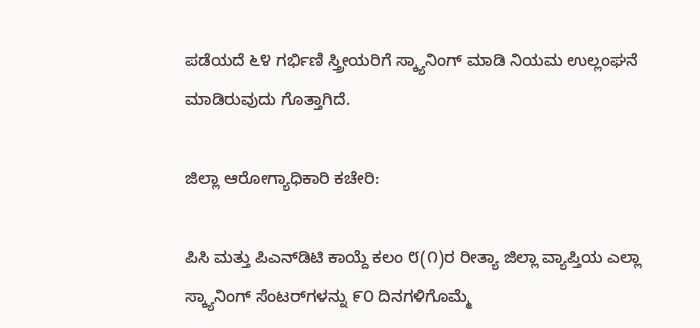ಪಡೆಯದೆ ೬೪ ಗರ್ಭಿಣಿ ಸ್ತ್ರೀಯರಿಗೆ ಸ್ಕ್ಯಾನಿಂಗ್ ಮಾಡಿ ನಿಯಮ ಉಲ್ಲಂಘನೆ ಮಾಡಿರುವುದು ಗೊತ್ತಾಗಿದೆ.

ಜಿಲ್ಲಾ ಆರೋಗ್ಯಾಧಿಕಾರಿ ಕಚೇರಿ:

ಪಿಸಿ ಮತ್ತು ಪಿಎನ್‌ಡಿಟಿ ಕಾಯ್ದೆ ಕಲಂ ೮(೧)ರ ರೀತ್ಯಾ ಜಿಲ್ಲಾ ವ್ಯಾಪ್ತಿಯ ಎಲ್ಲಾ ಸ್ಕ್ಯಾನಿಂಗ್ ಸೆಂಟರ್‌ಗಳನ್ನು ೯೦ ದಿನಗಳಿಗೊಮ್ಮೆ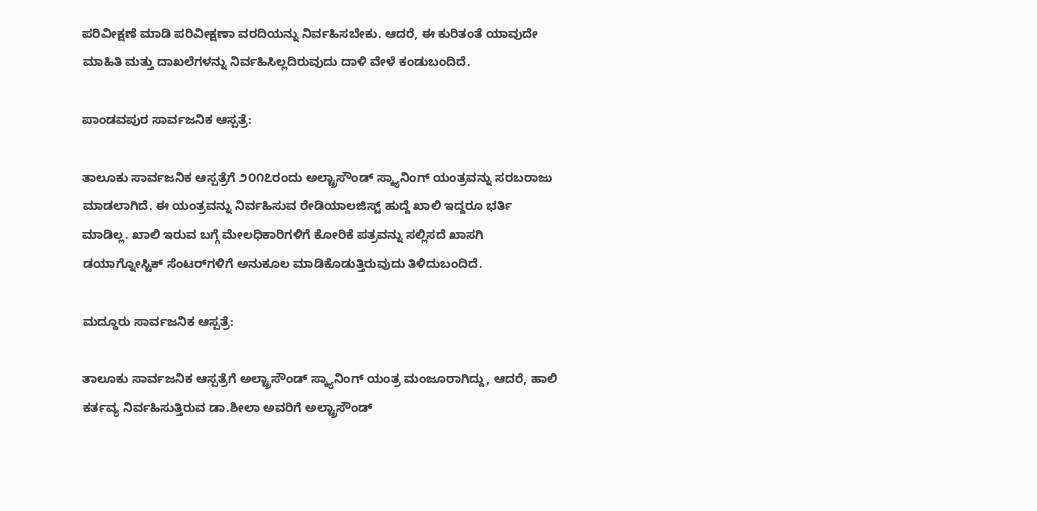ಪರಿವೀಕ್ಷಣೆ ಮಾಡಿ ಪರಿವೀಕ್ಷಣಾ ವರದಿಯನ್ನು ನಿರ್ವಹಿಸಬೇಕು. ಆದರೆ, ಈ ಕುರಿತಂತೆ ಯಾವುದೇ ಮಾಹಿತಿ ಮತ್ತು ದಾಖಲೆಗಳನ್ನು ನಿರ್ವಹಿಸಿಲ್ಲದಿರುವುದು ದಾಳಿ ವೇಳೆ ಕಂಡುಬಂದಿದೆ.

ಪಾಂಡವಪುರ ಸಾರ್ವಜನಿಕ ಆಸ್ಪತ್ರೆ:

ತಾಲೂಕು ಸಾರ್ವಜನಿಕ ಆಸ್ಪತ್ರೆಗೆ ೨೦೧೭ರಂದು ಅಲ್ಟ್ರಾಸೌಂಡ್ ಸ್ಕ್ಯಾನಿಂಗ್ ಯಂತ್ರವನ್ನು ಸರಬರಾಜು ಮಾಡಲಾಗಿದೆ. ಈ ಯಂತ್ರವನ್ನು ನಿರ್ವಹಿಸುವ ರೇಡಿಯಾಲಜಿಸ್ಟ್ ಹುದ್ದೆ ಖಾಲಿ ಇದ್ದರೂ ಭರ್ತಿ ಮಾಡಿಲ್ಲ. ಖಾಲಿ ಇರುವ ಬಗ್ಗೆ ಮೇಲಧಿಕಾರಿಗಳಿಗೆ ಕೋರಿಕೆ ಪತ್ರವನ್ನು ಸಲ್ಲಿಸದೆ ಖಾಸಗಿ ಡಯಾಗ್ನೋಸ್ಟಿಕ್ ಸೆಂಟರ್‌ಗಳಿಗೆ ಅನುಕೂಲ ಮಾಡಿಕೊಡುತ್ತಿರುವುದು ತಿಳಿದುಬಂದಿದೆ.

ಮದ್ದೂರು ಸಾರ್ವಜನಿಕ ಆಸ್ಪತ್ರೆ:

ತಾಲೂಕು ಸಾರ್ವಜನಿಕ ಆಸ್ಪತ್ರೆಗೆ ಅಲ್ಟ್ರಾಸೌಂಡ್ ಸ್ಕ್ಯಾನಿಂಗ್ ಯಂತ್ರ ಮಂಜೂರಾಗಿದ್ದು, ಆದರೆ, ಹಾಲಿ ಕರ್ತವ್ಯ ನಿರ್ವಹಿಸುತ್ತಿರುವ ಡಾ.ಶೀಲಾ ಅವರಿಗೆ ಅಲ್ಟ್ರಾಸೌಂಡ್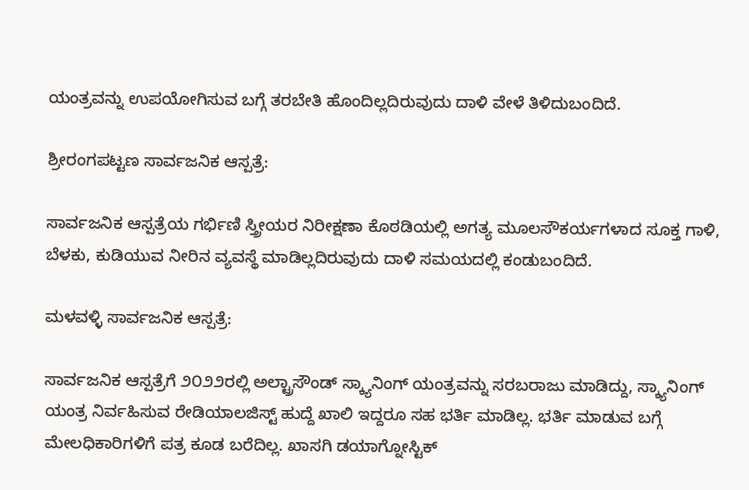ಯಂತ್ರವನ್ನು ಉಪಯೋಗಿಸುವ ಬಗ್ಗೆ ತರಬೇತಿ ಹೊಂದಿಲ್ಲದಿರುವುದು ದಾಳಿ ವೇಳೆ ತಿಳಿದುಬಂದಿದೆ.

ಶ್ರೀರಂಗಪಟ್ಟಣ ಸಾರ್ವಜನಿಕ ಆಸ್ಪತ್ರೆ:

ಸಾರ್ವಜನಿಕ ಆಸ್ಪತ್ರೆಯ ಗರ್ಭಿಣಿ ಸ್ತ್ರೀಯರ ನಿರೀಕ್ಷಣಾ ಕೊಠಡಿಯಲ್ಲಿ ಅಗತ್ಯ ಮೂಲಸೌಕರ್ಯಗಳಾದ ಸೂಕ್ತ ಗಾಳಿ, ಬೆಳಕು, ಕುಡಿಯುವ ನೀರಿನ ವ್ಯವಸ್ಥೆ ಮಾಡಿಲ್ಲದಿರುವುದು ದಾಳಿ ಸಮಯದಲ್ಲಿ ಕಂಡುಬಂದಿದೆ.

ಮಳವಳ್ಳಿ ಸಾರ್ವಜನಿಕ ಆಸ್ಪತ್ರೆ:

ಸಾರ್ವಜನಿಕ ಆಸ್ಪತ್ರೆಗೆ ೨೦೨೨ರಲ್ಲಿ ಅಲ್ಟ್ರಾಸೌಂಡ್ ಸ್ಕ್ಯಾನಿಂಗ್ ಯಂತ್ರವನ್ನು ಸರಬರಾಜು ಮಾಡಿದ್ದು, ಸ್ಕ್ಯಾನಿಂಗ್ ಯಂತ್ರ ನಿರ್ವಹಿಸುವ ರೇಡಿಯಾಲಜಿಸ್ಟ್ ಹುದ್ದೆ ಖಾಲಿ ಇದ್ದರೂ ಸಹ ಭರ್ತಿ ಮಾಡಿಲ್ಲ. ಭರ್ತಿ ಮಾಡುವ ಬಗ್ಗೆ ಮೇಲಧಿಕಾರಿಗಳಿಗೆ ಪತ್ರ ಕೂಡ ಬರೆದಿಲ್ಲ. ಖಾಸಗಿ ಡಯಾಗ್ನೋಸ್ಟಿಕ್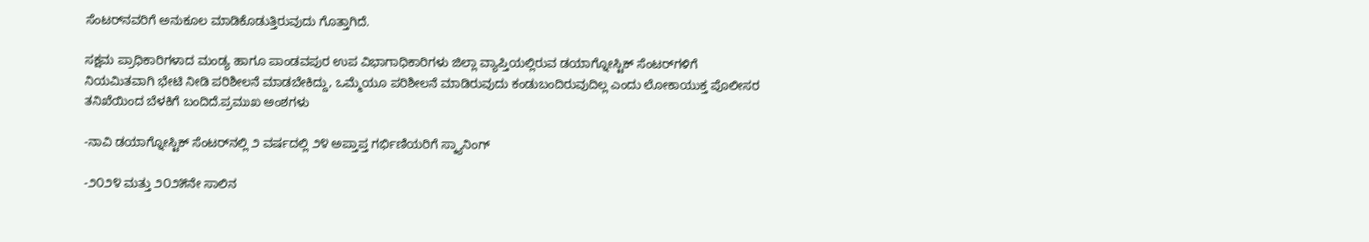ಸೆಂಟರ್‌ನವರಿಗೆ ಅನುಕೂಲ ಮಾಡಿಕೊಡುತ್ತಿರುವುದು ಗೊತ್ತಾಗಿದೆ.

ಸಕ್ಷಮ ಪ್ರಾಧಿಕಾರಿಗಳಾದ ಮಂಡ್ಯ ಹಾಗೂ ಪಾಂಡವಪುರ ಉಪ ವಿಭಾಗಾಧಿಕಾರಿಗಳು ಜಿಲ್ಲಾ ವ್ಯಾಪ್ತಿಯಲ್ಲಿರುವ ಡಯಾಗ್ನೋಸ್ಟಿಕ್ ಸೆಂಟರ್‌ಗಳಿಗೆ ನಿಯಮಿತವಾಗಿ ಭೇಟಿ ನೀಡಿ ಪರಿಶೀಲನೆ ಮಾಡಬೇಕಿದ್ದು, ಒಮ್ಮೆಯೂ ಪರಿಶೀಲನೆ ಮಾಡಿರುವುದು ಕಂಡುಬಂದಿರುವುದಿಲ್ಲ ಎಂದು ಲೋಕಾಯುಕ್ತ ಪೊಲೀಸರ ತನಿಖೆಯಿಂದ ಬೆಳಕಿಗೆ ಬಂದಿದೆ.ಪ್ರಮುಖ ಅಂಶಗಳು

-ನಾವಿ ಡಯಾಗ್ನೋಸ್ಟಿಕ್ ಸೆಂಟರ್‌ನಲ್ಲಿ ೨ ವರ್ಷದಲ್ಲಿ ೨೪ ಅಪ್ತಾಪ್ತ ಗರ್ಭಿಣಿಯರಿಗೆ ಸ್ಕ್ಯಾನಿಂಗ್

-೨೦೨೪ ಮತ್ತು ೨೦೨೫ನೇ ಸಾಲಿನ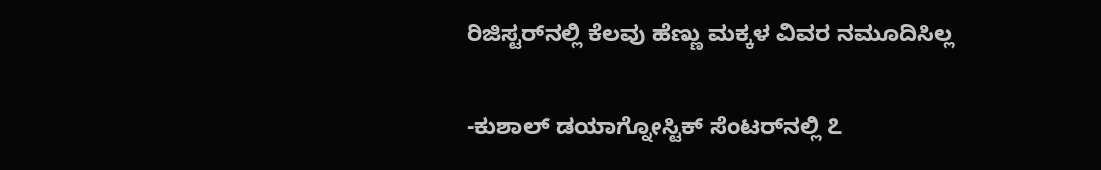ರಿಜಿಸ್ಟರ್‌ನಲ್ಲಿ ಕೆಲವು ಹೆಣ್ಣು ಮಕ್ಕಳ ವಿವರ ನಮೂದಿಸಿಲ್ಲ

-ಕುಶಾಲ್ ಡಯಾಗ್ನೋಸ್ಟಿಕ್ ಸೆಂಟರ್‌ನಲ್ಲಿ ೭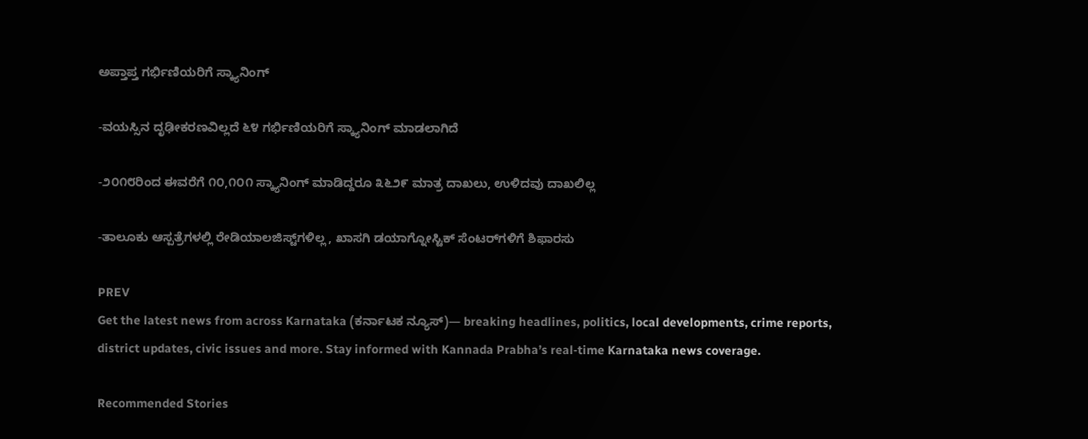ಅಪ್ತಾಪ್ತ ಗರ್ಭಿಣಿಯರಿಗೆ ಸ್ಕ್ಯಾನಿಂಗ್

-ವಯಸ್ಸಿನ ದೃಢೀಕರಣವಿಲ್ಲದೆ ೬೪ ಗರ್ಭಿಣಿಯರಿಗೆ ಸ್ಕ್ಯಾನಿಂಗ್ ಮಾಡಲಾಗಿದೆ

-೨೦೧೮ರಿಂದ ಈವರೆಗೆ ೧೦,೧೦೧ ಸ್ಕ್ಯಾನಿಂಗ್ ಮಾಡಿದ್ದರೂ ೩೬೨೯ ಮಾತ್ರ ದಾಖಲು, ಉಳಿದವು ದಾಖಲಿಲ್ಲ

-ತಾಲೂಕು ಆಸ್ಪತ್ರೆಗಳಲ್ಲಿ ರೇಡಿಯಾಲಜಿಸ್ಟ್‌ಗಳಿಲ್ಲ, ಖಾಸಗಿ ಡಯಾಗ್ನೋಸ್ಟಿಕ್ ಸೆಂಟರ್‌ಗಳಿಗೆ ಶಿಫಾರಸು

PREV
Get the latest news from across Karnataka (ಕರ್ನಾಟಕ ನ್ಯೂಸ್)— breaking headlines, politics, local developments, crime reports, district updates, civic issues and more. Stay informed with Kannada Prabha’s real‑time Karnataka news coverage.

Recommended Stories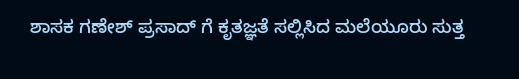ಶಾಸಕ ಗಣೇಶ್‌ ಪ್ರಸಾದ್‌ ಗೆ ಕೃತಜ್ಞತೆ ಸಲ್ಲಿಸಿದ ಮಲೆಯೂರು ಸುತ್ತ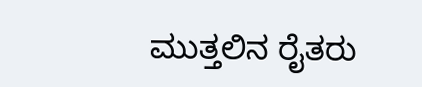ಮುತ್ತಲಿನ ರೈತರು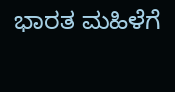ಭಾರತ ಮಹಿಳೆಗೆ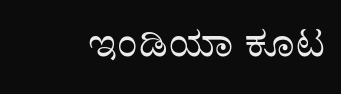ಇಂಡಿಯಾ ಕೂಟ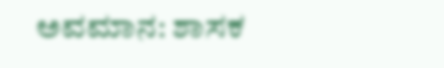ಅವಮಾನ: ಶಾಸಕ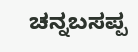ಚನ್ನಬಸಪ್ಪ